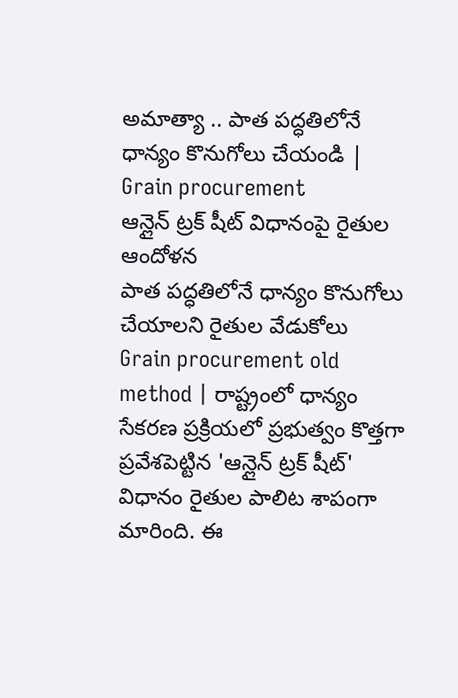అమాత్యా .. పాత పద్ధతిలోనే ధాన్యం కొనుగోలు చేయండి | Grain procurement
ఆన్లైన్ ట్రక్ షీట్ విధానంపై రైతుల ఆందోళన
పాత పద్ధతిలోనే ధాన్యం కొనుగోలు చేయాలని రైతుల వేడుకోలు
Grain procurement old method | రాష్ట్రంలో ధాన్యం సేకరణ ప్రక్రియలో ప్రభుత్వం కొత్తగా ప్రవేశపెట్టిన 'ఆన్లైన్ ట్రక్ షీట్' విధానం రైతుల పాలిట శాపంగా మారింది. ఈ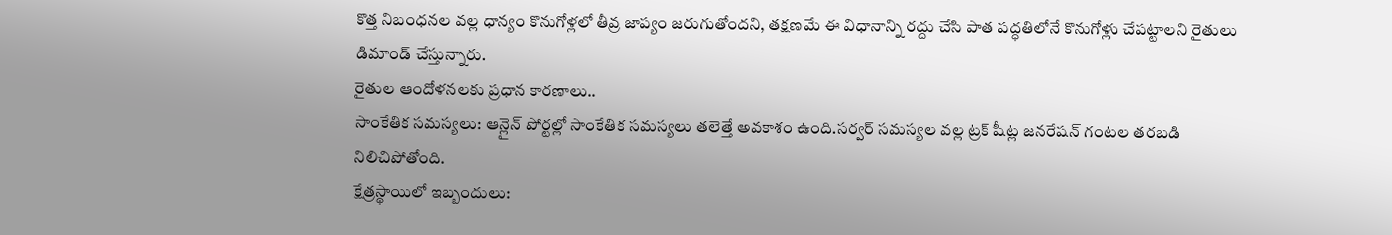కొత్త నిబంధనల వల్ల ధాన్యం కొనుగోళ్లలో తీవ్ర జాప్యం జరుగుతోందని, తక్షణమే ఈ విధానాన్ని రద్దు చేసి పాత పద్ధతిలోనే కొనుగోళ్లు చేపట్టాలని రైతులు డిమాండ్ చేస్తున్నారు.
రైతుల ఆందోళనలకు ప్రధాన కారణాలు..
సాంకేతిక సమస్యలు: ఆన్లైన్ పోర్టల్లో సాంకేతిక సమస్యలు తలెత్తే అవకాశం ఉంది.సర్వర్ సమస్యల వల్ల ట్రక్ షీట్ల జనరేషన్ గంటల తరబడి నిలిచిపోతోంది.
క్షేత్రస్థాయిలో ఇబ్బందులు: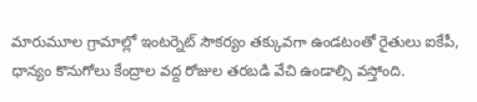మారుమూల గ్రామాల్లో ఇంటర్నెట్ సౌకర్యం తక్కువగా ఉండటంతో రైతులు ఐకేపీ, ధాన్యం కొనుగోలు కేంద్రాల వద్ద రోజుల తరబడి వేచి ఉండాల్సి వస్తోంది.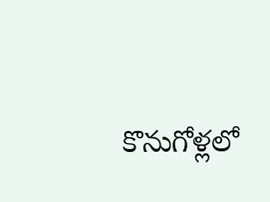కొనుగోళ్లలో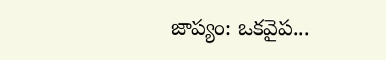జాప్యం: ఒకవైప...